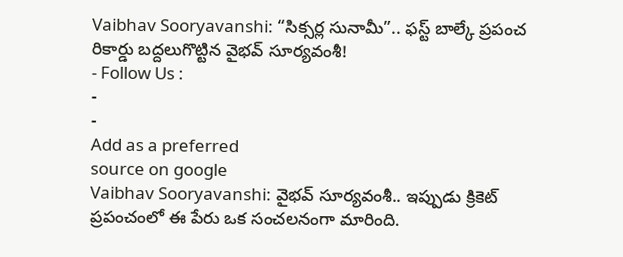Vaibhav Sooryavanshi: “సిక్సర్ల సునామీ”.. ఫస్ట్ బాల్కే ప్రపంచ రికార్డు బద్దలుగొట్టిన వైభవ్ సూర్యవంశీ!
- Follow Us :
-
-
Add as a preferred
source on google
Vaibhav Sooryavanshi: వైభవ్ సూర్యవంశీ.. ఇప్పుడు క్రికెట్ ప్రపంచంలో ఈ పేరు ఒక సంచలనంగా మారింది.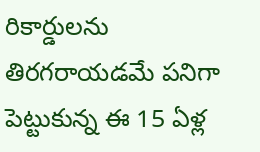రికార్డులను తిరగరాయడమే పనిగా పెట్టుకున్న ఈ 15 ఏళ్ల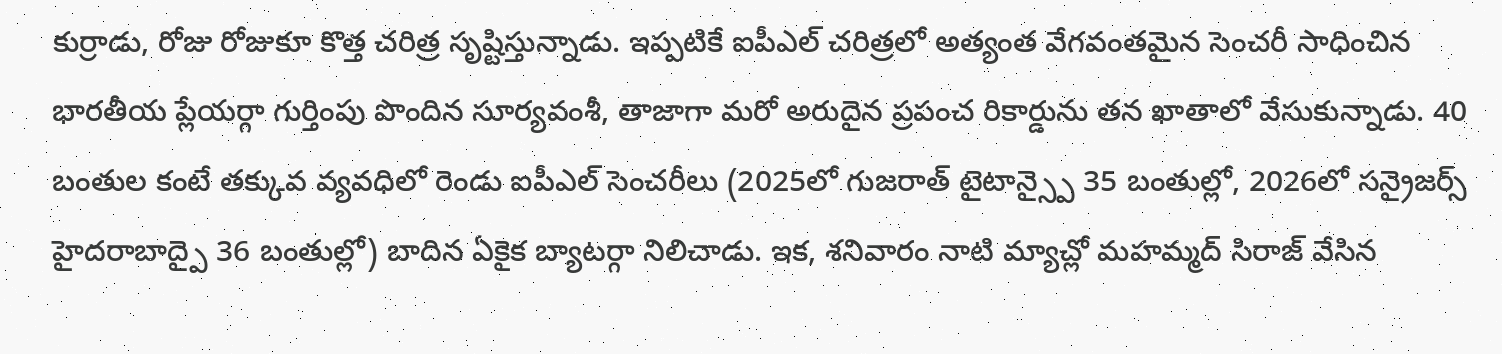కుర్రాడు, రోజు రోజుకూ కొత్త చరిత్ర సృష్టిస్తున్నాడు. ఇప్పటికే ఐపీఎల్ చరిత్రలో అత్యంత వేగవంతమైన సెంచరీ సాధించిన భారతీయ ప్లేయర్గా గుర్తింపు పొందిన సూర్యవంశీ, తాజాగా మరో అరుదైన ప్రపంచ రికార్డును తన ఖాతాలో వేసుకున్నాడు. 40 బంతుల కంటే తక్కువ వ్యవధిలో రెండు ఐపీఎల్ సెంచరీలు (2025లో గుజరాత్ టైటాన్స్పై 35 బంతుల్లో, 2026లో సన్రైజర్స్ హైదరాబాద్పై 36 బంతుల్లో) బాదిన ఏకైక బ్యాటర్గా నిలిచాడు. ఇక, శనివారం నాటి మ్యాచ్లో మహమ్మద్ సిరాజ్ వేసిన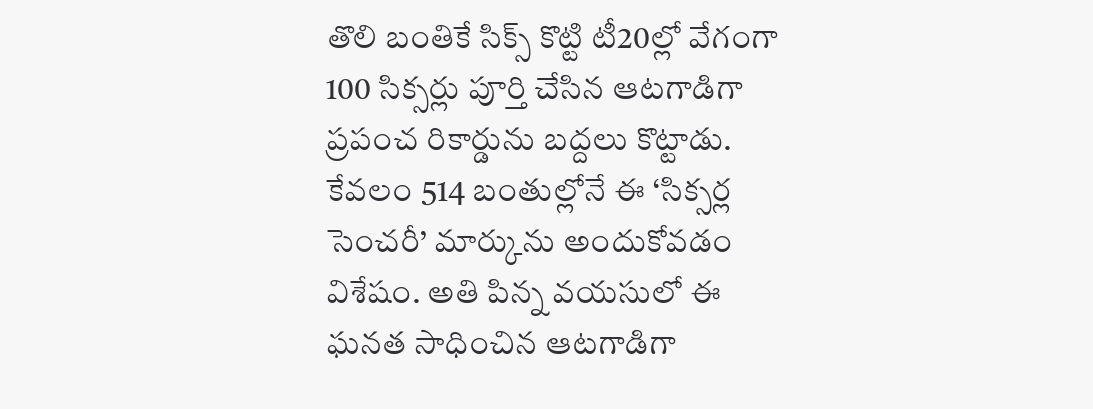తొలి బంతికే సిక్స్ కొట్టి టీ20ల్లో వేగంగా 100 సిక్సర్లు పూర్తి చేసిన ఆటగాడిగా ప్రపంచ రికార్డును బద్దలు కొట్టాడు. కేవలం 514 బంతుల్లోనే ఈ ‘సిక్సర్ల సెంచరీ’ మార్కును అందుకోవడం విశేషం. అతి పిన్న వయసులో ఈ ఘనత సాధించిన ఆటగాడిగా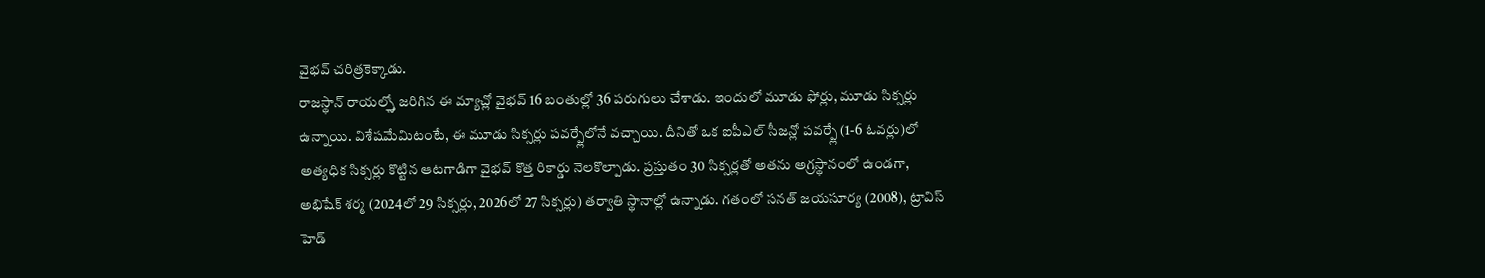వైభవ్ చరిత్రకెక్కాడు.
రాజస్థాన్ రాయల్స్తో జరిగిన ఈ మ్యాచ్లో వైభవ్ 16 బంతుల్లో 36 పరుగులు చేశాడు. ఇందులో మూడు ఫోర్లు, మూడు సిక్సర్లు ఉన్నాయి. విశేషమేమిటంటే, ఈ మూడు సిక్సర్లు పవర్ప్లేలోనే వచ్చాయి. దీనితో ఒక ఐపీఎల్ సీజన్లో పవర్ప్లే (1-6 ఓవర్లు)లో అత్యధిక సిక్సర్లు కొట్టిన ఆటగాడిగా వైభవ్ కొత్త రికార్డు నెలకొల్పాడు. ప్రస్తుతం 30 సిక్సర్లతో అతను అగ్రస్థానంలో ఉండగా, అభిషేక్ శర్మ (2024లో 29 సిక్సర్లు, 2026లో 27 సిక్సర్లు) తర్వాతి స్థానాల్లో ఉన్నాడు. గతంలో సనత్ జయసూర్య (2008), ట్రావిస్ హెడ్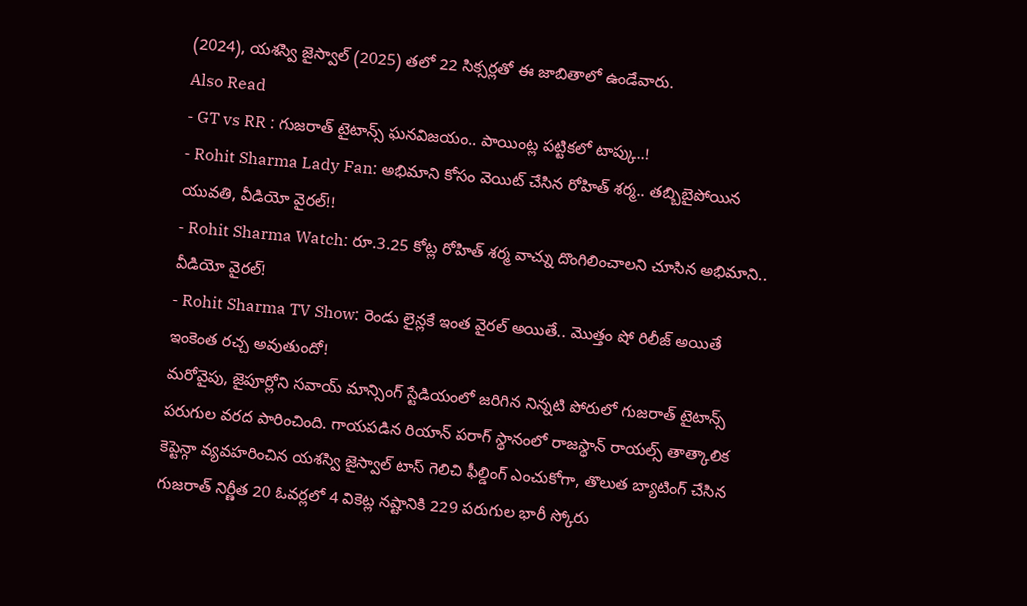(2024), యశస్వి జైస్వాల్ (2025) తలో 22 సిక్సర్లతో ఈ జాబితాలో ఉండేవారు.
Also Read
- GT vs RR : గుజరాత్ టైటాన్స్ ఘనవిజయం.. పాయింట్ల పట్టికలో టాప్కు..!
- Rohit Sharma Lady Fan: అభిమాని కోసం వెయిట్ చేసిన రోహిత్ శర్మ.. తబ్బిబైపోయిన యువతి, వీడియో వైరల్!!
- Rohit Sharma Watch: రూ.3.25 కోట్ల రోహిత్ శర్మ వాచ్ను దొంగిలించాలని చూసిన అభిమాని.. వీడియో వైరల్!
- Rohit Sharma TV Show: రెండు లైన్లకే ఇంత వైరల్ అయితే.. మొత్తం షో రిలీజ్ అయితే ఇంకెంత రచ్చ అవుతుందో!
మరోవైపు, జైపూర్లోని సవాయ్ మాన్సింగ్ స్టేడియంలో జరిగిన నిన్నటి పోరులో గుజరాత్ టైటాన్స్ పరుగుల వరద పారించింది. గాయపడిన రియాన్ పరాగ్ స్థానంలో రాజస్థాన్ రాయల్స్ తాత్కాలిక కెప్టెన్గా వ్యవహరించిన యశస్వి జైస్వాల్ టాస్ గెలిచి ఫీల్డింగ్ ఎంచుకోగా, తొలుత బ్యాటింగ్ చేసిన గుజరాత్ నిర్ణీత 20 ఓవర్లలో 4 వికెట్ల నష్టానికి 229 పరుగుల భారీ స్కోరు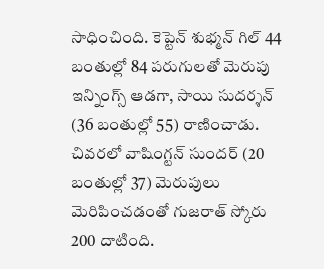సాధించింది. కెప్టెన్ శుభ్మన్ గిల్ 44 బంతుల్లో 84 పరుగులతో మెరుపు ఇన్నింగ్స్ ఆడగా, సాయి సుదర్శన్ (36 బంతుల్లో 55) రాణించాడు. చివరలో వాషింగ్టన్ సుందర్ (20 బంతుల్లో 37) మెరుపులు మెరిపించడంతో గుజరాత్ స్కోరు 200 దాటింది.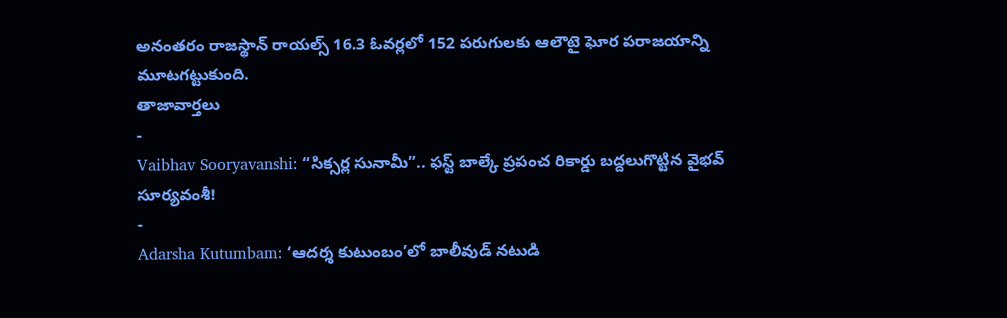అనంతరం రాజస్థాన్ రాయల్స్ 16.3 ఓవర్లలో 152 పరుగులకు ఆలౌటై ఘోర పరాజయాన్ని మూటగట్టుకుంది.
తాజావార్తలు
-
Vaibhav Sooryavanshi: “సిక్సర్ల సునామీ”.. ఫస్ట్ బాల్కే ప్రపంచ రికార్డు బద్దలుగొట్టిన వైభవ్ సూర్యవంశీ!
-
Adarsha Kutumbam: ‘ఆదర్శ కుటుంబం’లో బాలీవుడ్ నటుడి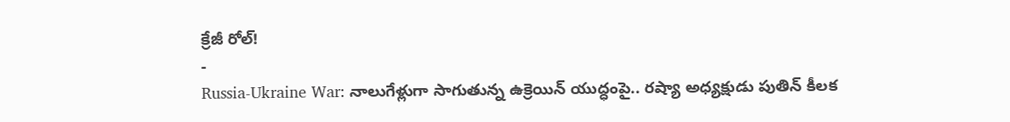క్రేజీ రోల్!
-
Russia-Ukraine War: నాలుగేళ్లుగా సాగుతున్న ఉక్రెయిన్ యుద్ధంపై.. రష్యా అధ్యక్షుడు పుతిన్ కీలక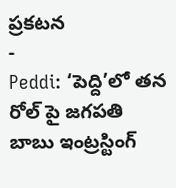ప్రకటన
-
Peddi: ‘పెద్ది’లో తన రోల్ పై జగపతి బాబు ఇంట్రస్టింగ్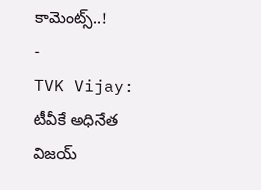కామెంట్స్..!
-
TVK Vijay: టీవీకే అధినేత విజయ్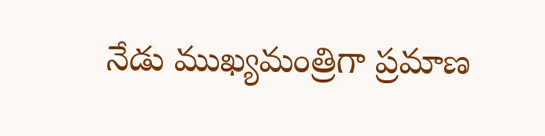నేడు ముఖ్యమంత్రిగా ప్రమాణ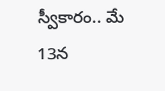స్వీకారం.. మే 13న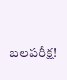బలపరీక్ష!